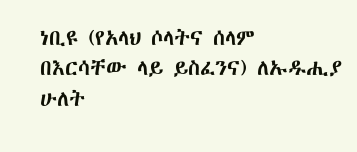ነቢዩ (የአላህ ሶላትና ሰላም በእርሳቸው ላይ ይስፈንና) ለኡዱሒያ ሁለት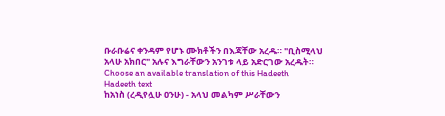ቡራቡሬና ቀንዳም የሆኑ ሙክቶችን በእጃቸው አረዱ። "ቢስሚላህ አላሁ አክበር" አሉና እግራቸውን አንገቱ ላይ አድርገው አረዱት።
Choose an available translation of this Hadeeth
Hadeeth text
ከአነስ (ረዲየሏሁ ዐንሁ) - አላህ መልካም ሥራቸውን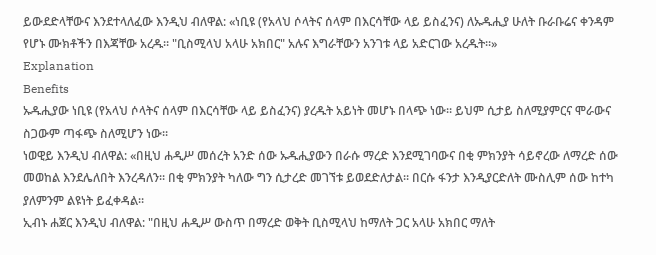ይውደድላቸውና እንደተላለፈው እንዲህ ብለዋል: «ነቢዩ (የአላህ ሶላትና ሰላም በእርሳቸው ላይ ይስፈንና) ለኡዱሒያ ሁለት ቡራቡሬና ቀንዳም የሆኑ ሙክቶችን በእጃቸው አረዱ። "ቢስሚላህ አላሁ አክበር" አሉና እግራቸውን አንገቱ ላይ አድርገው አረዱት።»
Explanation
Benefits
ኡዱሒያው ነቢዩ (የአላህ ሶላትና ሰላም በእርሳቸው ላይ ይስፈንና) ያረዱት አይነት መሆኑ በላጭ ነው። ይህም ሲታይ ስለሚያምርና ሞራውና ስጋውም ጣፋጭ ስለሚሆን ነው።
ነወዊይ እንዲህ ብለዋል: «በዚህ ሐዲሥ መሰረት አንድ ሰው ኡዱሒያውን በራሱ ማረድ እንደሚገባውና በቂ ምክንያት ሳይኖረው ለማረድ ሰው መወከል እንደሌለበት እንረዳለን። በቂ ምክንያት ካለው ግን ሲታረድ መገኘቱ ይወደድለታል። በርሱ ፋንታ እንዲያርድለት ሙስሊም ሰው ከተካ ያለምንም ልዩነት ይፈቀዳል።
ኢብኑ ሐጀር እንዲህ ብለዋል: "በዚህ ሐዲሥ ውስጥ በማረድ ወቅት ቢስሚላህ ከማለት ጋር አላሁ አክበር ማለት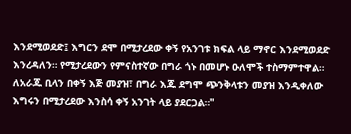እንደሚወደድ፤ እግርን ደሞ በሚታረደው ቀኝ የአንገቱ ክፍል ላይ ማኖር እንደሚወደድ እንረዳለን። የሚታረደውን የምናስተኛው በግራ ጎኑ በመሆኑ ዑለሞች ተስማምተዋል። ለአራጁ ቢላን በቀኝ እጅ መያዝ፣ በግራ እጁ ደግሞ ጭንቅላቱን መያዝ እንዲቀለው እግሩን በሚታረደው እንስሳ ቀኝ አንገት ላይ ያደርጋል።"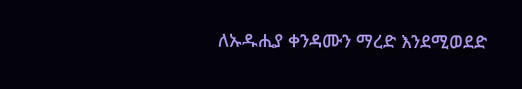ለኡዱሒያ ቀንዳሙን ማረድ እንደሚወደድ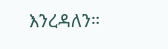እንረዳለን።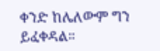ቀንድ ከሌለውም ግን ይፈቀዳል።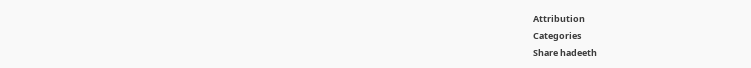Attribution
Categories
Share hadeeth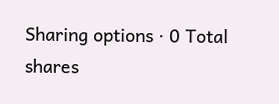Sharing options · 0 Total shares